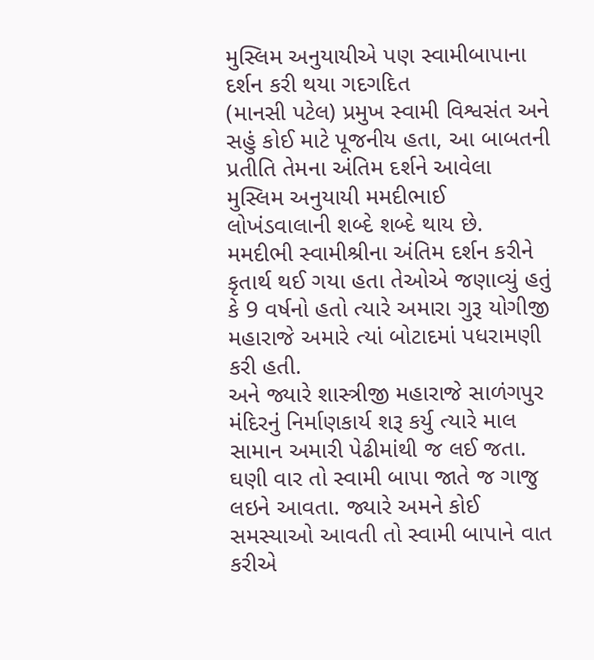મુસ્લિમ અનુયાયીએ પણ સ્વામીબાપાના દર્શન કરી થયા ગદગદિત
(માનસી પટેલ) પ્રમુખ સ્વામી વિશ્વસંત અને સહું કોઈ માટે પૂજનીય હતા, આ બાબતની પ્રતીતિ તેમના અંતિમ દર્શને આવેલા મુસ્લિમ અનુયાયી મમદીભાઈ લોખંડવાલાની શબ્દે શબ્દે થાય છે. મમદીભી સ્વામીશ્રીના અંતિમ દર્શન કરીને કૃતાર્થ થઈ ગયા હતા તેઓએ જણાવ્યું હતું કે 9 વર્ષનો હતો ત્યારે અમારા ગુરૂ યોગીજી મહારાજે અમારે ત્યાં બોટાદમાં પધરામણી કરી હતી.
અને જ્યારે શાસ્ત્રીજી મહારાજે સાળંગપુર મંદિરનું નિર્માણકાર્ય શરૂ કર્યુ ત્યારે માલ સામાન અમારી પેઢીમાંથી જ લઈ જતા. ઘણી વાર તો સ્વામી બાપા જાતે જ ગાજુ લઇને આવતા. જ્યારે અમને કોઈ સમસ્યાઓ આવતી તો સ્વામી બાપાને વાત કરીએ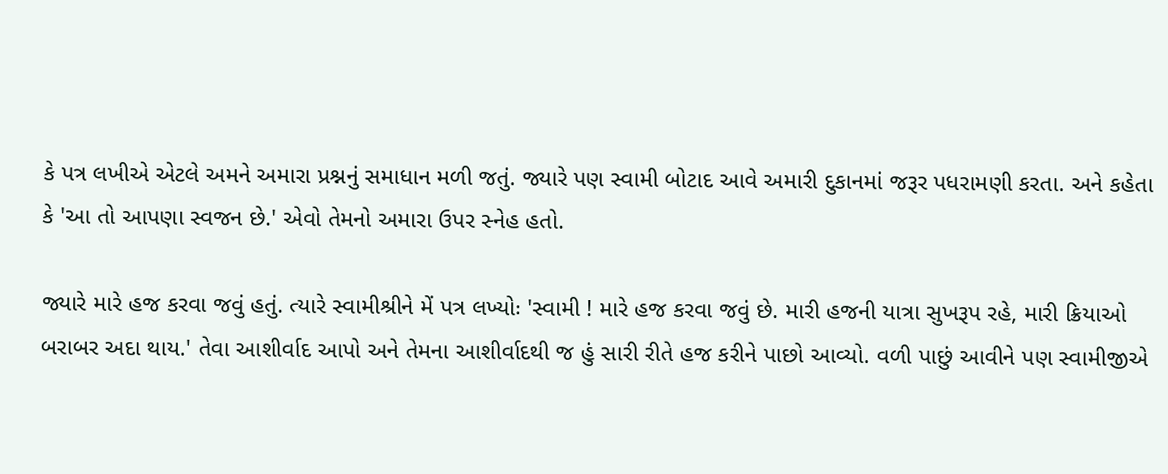કે પત્ર લખીએ એટલે અમને અમારા પ્રશ્નનું સમાધાન મળી જતું. જ્યારે પણ સ્વામી બોટાદ આવે અમારી દુકાનમાં જરૂર પધરામણી કરતા. અને કહેતા કે 'આ તો આપણા સ્વજન છે.' એવો તેમનો અમારા ઉપર સ્નેહ હતો.

જ્યારે મારે હજ કરવા જવું હતું. ત્યારે સ્વામીશ્રીને મેં પત્ર લખ્યોઃ 'સ્વામી ! મારે હજ કરવા જવું છે. મારી હજની યાત્રા સુખરૂપ રહે, મારી ક્રિયાઓ બરાબર અદા થાય.' તેવા આશીર્વાદ આપો અને તેમના આશીર્વાદથી જ હું સારી રીતે હજ કરીને પાછો આવ્યો. વળી પાછું આવીને પણ સ્વામીજીએ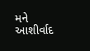મને આશીર્વાદ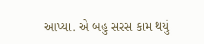આપ્યા. એ બહુ સરસ કામ થયું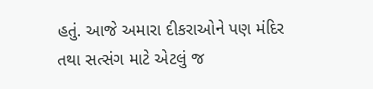હતું. આજે અમારા દીકરાઓને પણ મંદિર તથા સત્સંગ માટે એટલું જ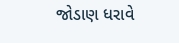જોડાણ ધરાવે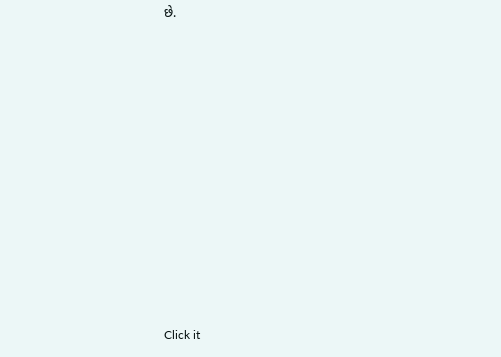છે.












Click it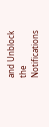and Unblock the Notifications